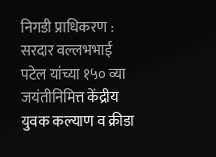निगडी प्राधिकरण : सरदार वल्लभभाई पटेल यांच्या १५० व्या जयंतीनिमित्त केंद्रीय युवक कल्याण व क्रीडा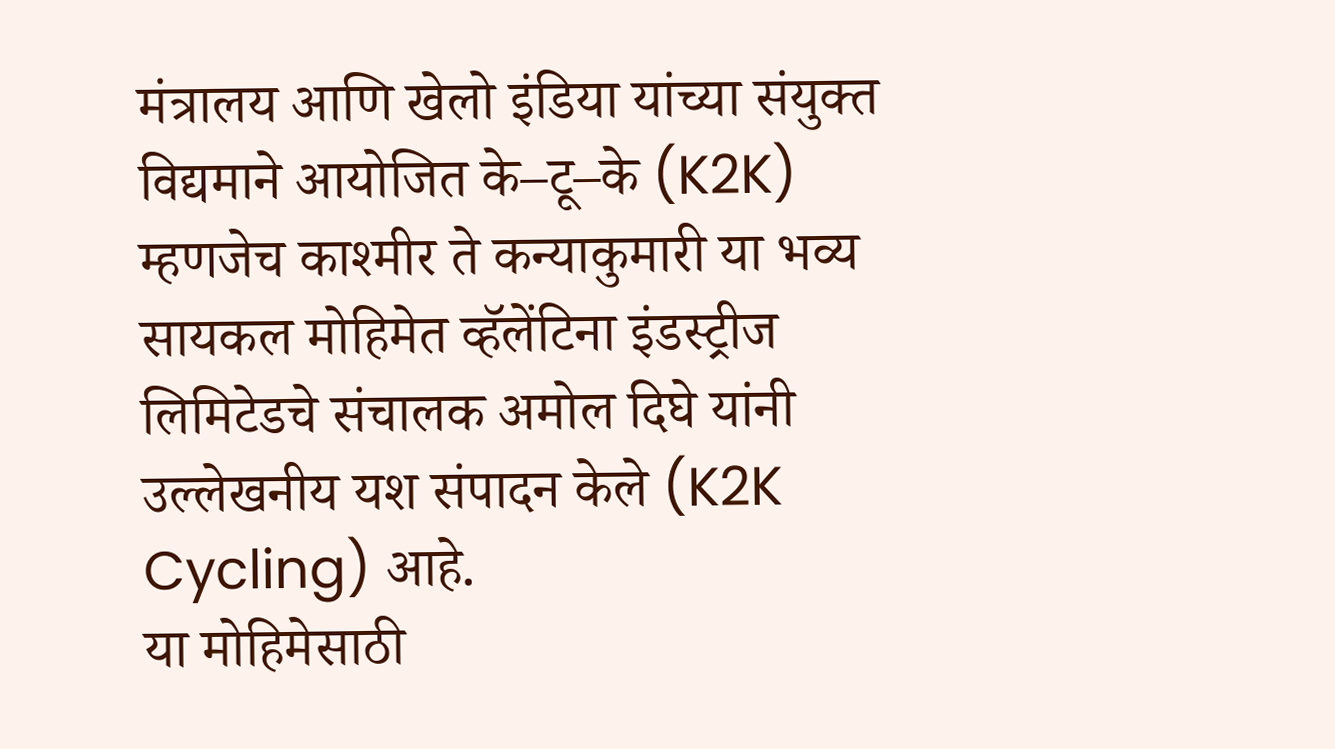मंत्रालय आणि खेलो इंडिया यांच्या संयुक्त विद्यमाने आयोजित के–टू–के (K2K) म्हणजेच काश्मीर ते कन्याकुमारी या भव्य सायकल मोहिमेत व्हॅलेंटिना इंडस्ट्रीज लिमिटेडचे संचालक अमोल दिघे यांनी उल्लेखनीय यश संपादन केले (K2K Cycling) आहे.
या मोहिमेसाठी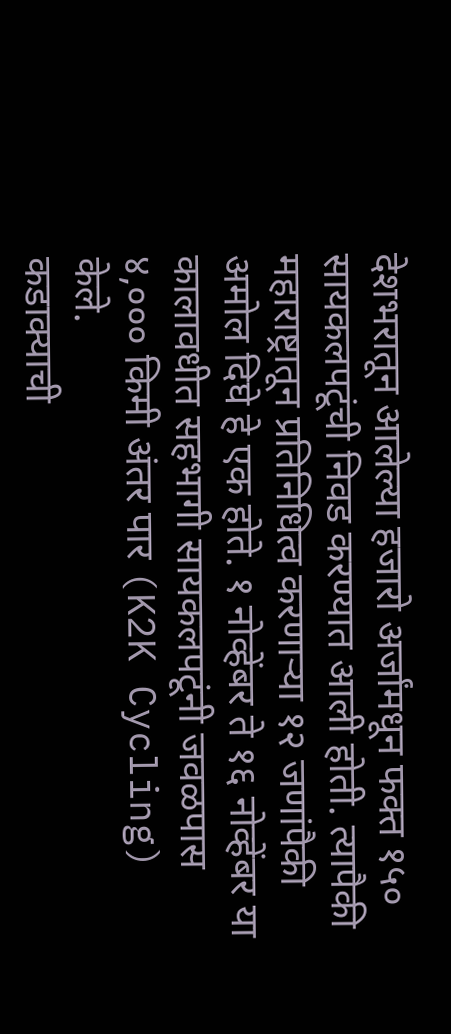देशभरातून आलेल्या हजारो अर्जांमधून फक्त १५० सायकलपटूंची निवड करण्यात आली होती. त्यापैकी महाराष्ट्रातून प्रतिनिधित्व करणाऱ्या १२ जणांपैकी अमोल दिघे हे एक होते. १ नोव्हेंबर ते १६ नोव्हेंबर या कालावधीत सहभागी सायकलपटूंनी जवळपास ४,००० किमी अंतर पार (K2K Cycling) केले.
कडाक्याची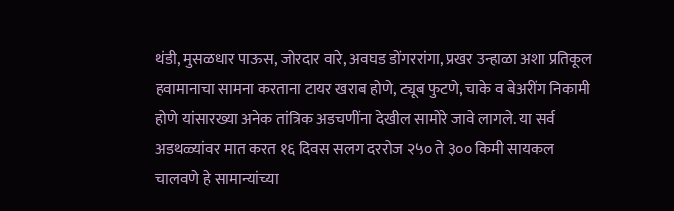थंडी, मुसळधार पाऊस, जोरदार वारे, अवघड डोंगररांगा, प्रखर उन्हाळा अशा प्रतिकूल हवामानाचा सामना करताना टायर खराब होणे, ट्यूब फुटणे, चाके व बेअरींग निकामी होणे यांसारख्या अनेक तांत्रिक अडचणींना देखील सामोरे जावे लागले. या सर्व अडथळ्यांवर मात करत १६ दिवस सलग दररोज २५० ते ३०० किमी सायकल चालवणे हे सामान्यांच्या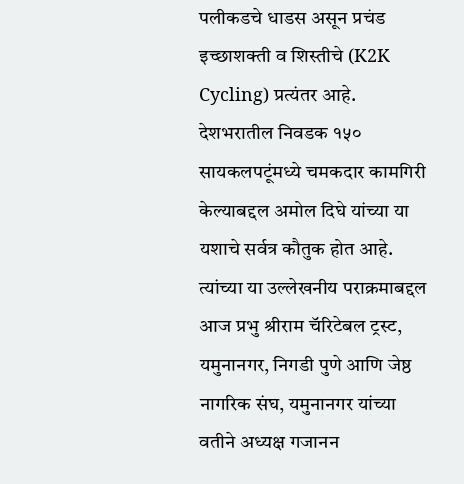पलीकडचे धाडस असून प्रचंड इच्छाशक्ती व शिस्तीचे (K2K Cycling) प्रत्यंतर आहे.
देशभरातील निवडक १५० सायकलपटूंमध्ये चमकदार कामगिरी केल्याबद्दल अमोल दिघे यांच्या या यशाचे सर्वत्र कौतुक होत आहे. त्यांच्या या उल्लेखनीय पराक्रमाबद्दल आज प्रभु श्रीराम चॅरिटेबल ट्रस्ट, यमुनानगर, निगडी पुणे आणि जेष्ठ नागरिक संघ, यमुनानगर यांच्या वतीने अध्यक्ष गजानन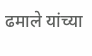ढमाले यांच्या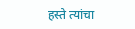हस्ते त्यांचा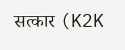सत्कार (K2K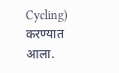Cycling) करण्यात आला.